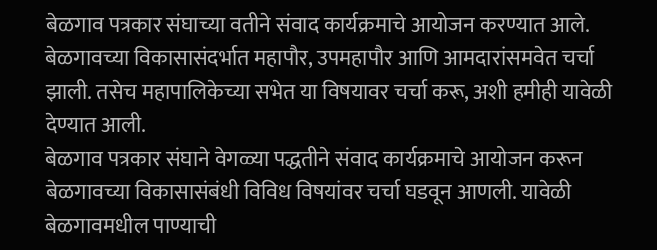बेळगाव पत्रकार संघाच्या वतीने संवाद कार्यक्रमाचे आयोजन करण्यात आले. बेळगावच्या विकासासंदर्भात महापौर, उपमहापौर आणि आमदारांसमवेत चर्चा झाली. तसेच महापालिकेच्या सभेत या विषयावर चर्चा करू, अशी हमीही यावेळी देण्यात आली.
बेळगाव पत्रकार संघाने वेगळ्या पद्धतीने संवाद कार्यक्रमाचे आयोजन करून बेळगावच्या विकासासंबंधी विविध विषयांवर चर्चा घडवून आणली. यावेळी बेळगावमधील पाण्याची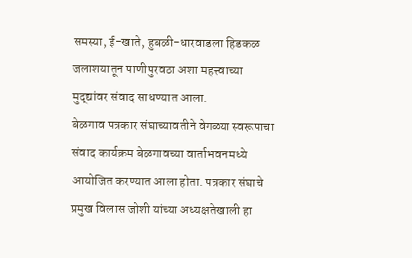समस्या, ई-खाते, हुबळी-धारवाडला हिडकळ जलाशयातून पाणीपुरवठा अशा महत्त्वाच्या मुद्द्यांवर संवाद साधण्यात आला.
बेळगाव पत्रकार संघाच्यावतीने वेगळ्या स्वरूपाचा संवाद कार्यक्रम बेळगावच्या वार्ताभवनमध्ये आयोजित करण्यात आला होता. पत्रकार संघाचे प्रमुख विलास जोशी यांच्या अध्यक्षतेखाली हा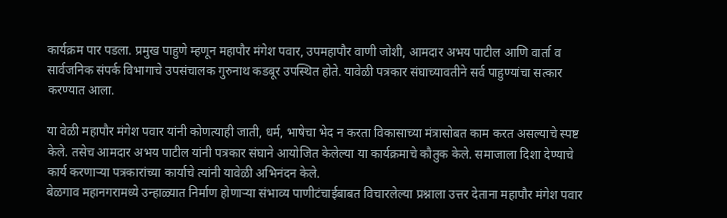कार्यक्रम पार पडला. प्रमुख पाहुणे म्हणून महापौर मंगेश पवार, उपमहापौर वाणी जोशी, आमदार अभय पाटील आणि वार्ता व सार्वजनिक संपर्क विभागाचे उपसंचालक गुरुनाथ कडबूर उपस्थित होते. यावेळी पत्रकार संघाच्यावतीने सर्व पाहुण्यांचा सत्कार करण्यात आला.

या वेळी महापौर मंगेश पवार यांनी कोणत्याही जाती, धर्म, भाषेचा भेद न करता विकासाच्या मंत्रासोबत काम करत असल्याचे स्पष्ट केले. तसेच आमदार अभय पाटील यांनी पत्रकार संघाने आयोजित केलेल्या या कार्यक्रमाचे कौतुक केले. समाजाला दिशा देण्याचे कार्य करणाऱ्या पत्रकारांच्या कार्याचे त्यांनी यावेळी अभिनंदन केले.
बेळगाव महानगरामध्ये उन्हाळ्यात निर्माण होणाऱ्या संभाव्य पाणीटंचाईबाबत विचारलेल्या प्रश्नाला उत्तर देताना महापौर मंगेश पवार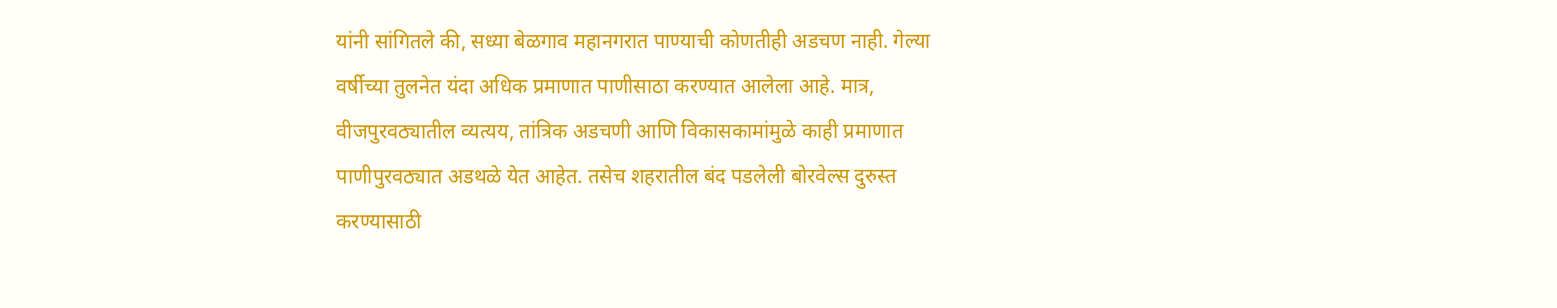यांनी सांगितले की, सध्या बेळगाव महानगरात पाण्याची कोणतीही अडचण नाही. गेल्या वर्षीच्या तुलनेत यंदा अधिक प्रमाणात पाणीसाठा करण्यात आलेला आहे. मात्र, वीजपुरवठ्यातील व्यत्यय, तांत्रिक अडचणी आणि विकासकामांमुळे काही प्रमाणात पाणीपुरवठ्यात अडथळे येत आहेत. तसेच शहरातील बंद पडलेली बोरवेल्स दुरुस्त करण्यासाठी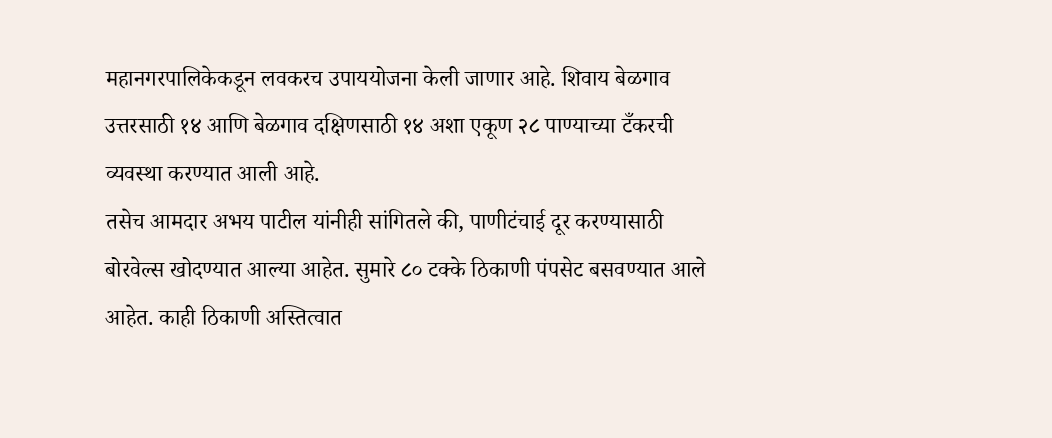महानगरपालिकेकडून लवकरच उपाययोजना केली जाणार आहे. शिवाय बेळगाव उत्तरसाठी १४ आणि बेळगाव दक्षिणसाठी १४ अशा एकूण २८ पाण्याच्या टँकरची व्यवस्था करण्यात आली आहे.
तसेच आमदार अभय पाटील यांनीही सांगितले की, पाणीटंचाई दूर करण्यासाठी बोरवेल्स खोदण्यात आल्या आहेत. सुमारे ८० टक्के ठिकाणी पंपसेट बसवण्यात आले आहेत. काही ठिकाणी अस्तित्वात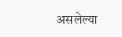असलेल्या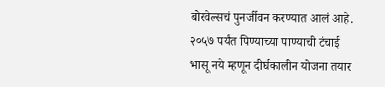बोरवेल्सचं पुनर्जीवन करण्यात आलं आहे. २०५७ पर्यंत पिण्याच्या पाण्याची टंचाई भासू नये म्हणून दीर्घकालीन योजना तयार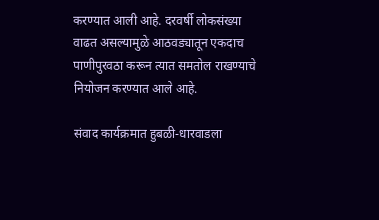करण्यात आली आहे. दरवर्षी लोकसंख्या वाढत असल्यामुळे आठवड्यातून एकदाच पाणीपुरवठा करून त्यात समतोल राखण्याचे नियोजन करण्यात आले आहे.

संवाद कार्यक्रमात हुबळी-धारवाडला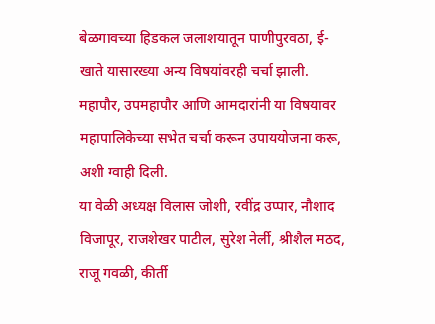बेळगावच्या हिडकल जलाशयातून पाणीपुरवठा, ई-खाते यासारख्या अन्य विषयांवरही चर्चा झाली. महापौर, उपमहापौर आणि आमदारांनी या विषयावर महापालिकेच्या सभेत चर्चा करून उपाययोजना करू, अशी ग्वाही दिली.
या वेळी अध्यक्ष विलास जोशी, रवींद्र उप्पार, नौशाद विजापूर, राजशेखर पाटील, सुरेश नेर्ली, श्रीशैल मठद, राजू गवळी, कीर्ती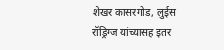शेखर कासरगोड, लुईस रॉड्रिग्ज यांच्यासह इतर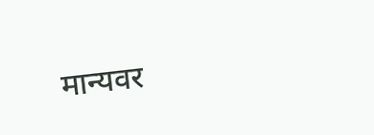मान्यवर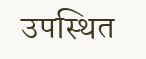उपस्थित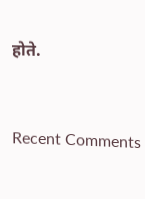होते.


Recent Comments